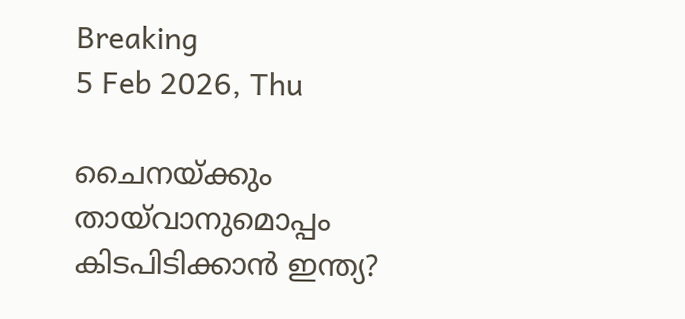Breaking
5 Feb 2026, Thu

ചൈനയ്ക്കും തായ്‌വാനുമൊപ്പം കിടപിടിക്കാൻ ഇന്ത്യ?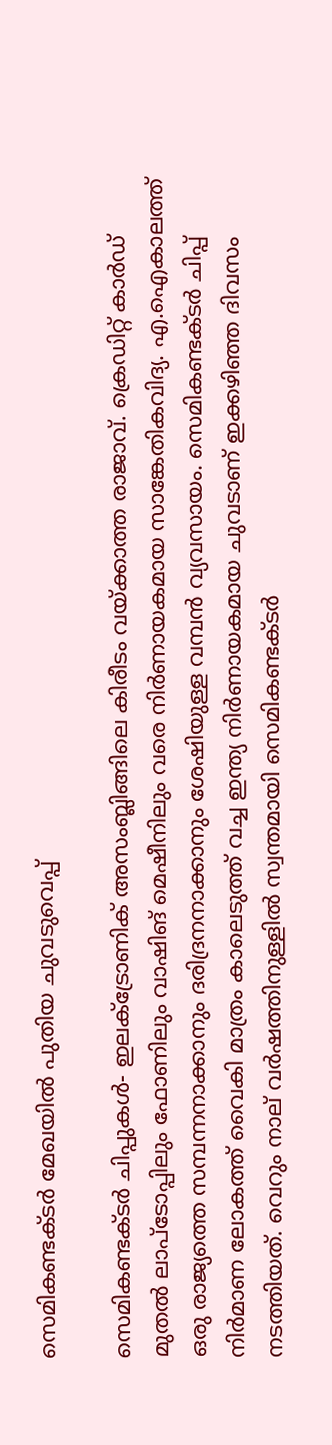സെമികണ്ടക്ടർ മേഖയിൽ പുതിയ ചുവടുവെപ്പ്

സെമികണ്ടക്ടര്‍ ചിപ്പുകള്‍- ഇലക്ട്രോണിക് അസംബ്ലിങ്ങിലെ കിരീടം വയ്ക്കാത്ത രാജാവ്. ക്രെഡിറ്റ് കാര്‍ഡ് മുതല്‍ ലാപ്ടോപ്പിലും ഫോണിലും വാഷിങ് മെഷീനിലും വരെ നിര്‍ണായകമായ സാങ്കേതികവിദ്യ. എ.ഐകാലത്ത് ഒരു രാജ്യത്തെ സമ്പന്നനാക്കാനും ദരിദ്രനനാക്കാനും ശേഷിയുള്ള വമ്പന്‍ വ്യവസായം. സെമികണ്ടക്ടര്‍ ചിപ്പ് നിര്‍മാണ ലോകത്ത് വൈകി മാത്രം കാലെടുത്ത് വച്ച ഇന്ത്യ നിര്‍ണായകമായ ചുവടാണ് ഇക്കഴിഞ്ഞ ദിവസം നടത്തിയത്. വെറും നാല് വര്‍ഷത്തിനുള്ളില്‍ സ്വന്തമായി സെമികണ്ടക്ടര്‍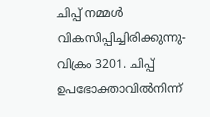ചിപ്പ് നമ്മള്‍ വികസിപ്പിച്ചിരിക്കുന്നു- വിക്രം 3201. ചിപ്പ് ഉപഭോക്താവില്‍നിന്ന്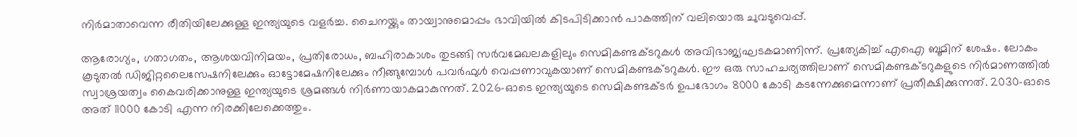നിര്‍മാതാവെന്ന രീതിയിലേക്കുള്ള ഇന്ത്യയുടെ വളര്‍ച്ച. ചൈനയ്ക്കും തായ്വാനുമൊപ്പം ഭാവിയില്‍ കിടപിടിക്കാന്‍ പാകത്തിന് വലിയൊരു ചുവടുവെപ്പ്.

ആരോഗ്യം, ഗതാഗതം, ആശയവിനിമയം, പ്രതിരോധം, ബഹിരാകാശം തുടങ്ങി സര്‍വമേഖലകളിലും സെമികണ്ടക്ടറുകള്‍ അവിഭാജ്യഘടകമാണിന്ന്. പ്രത്യേകിച്ച് എഐ ബൂമിന് ശേഷം. ലോകം കൂടുതല്‍ ഡിജിറ്റലൈസേഷനിലേക്കും ഓട്ടോമേഷനിലേക്കും നീങ്ങുമ്പോള്‍ പവര്‍ഫുള്‍ വെപ്പണാവുകയാണ് സെമികണ്ടക്ടറുകള്‍. ഈ ഒരു സാഹചര്യത്തിലാണ് സെമികണ്ടക്ടറുകളുടെ നിര്‍മാണത്തില്‍ സ്വാശ്രയത്വം കൈവരിക്കാനുള്ള ഇന്ത്യയുടെ ശ്രമങ്ങള്‍ നിര്‍ണായാകമാകുന്നത്. 2026-ഓടെ ഇന്ത്യയുടെ സെമികണ്ടക്ടര്‍ ഉപഭോഗം 8000 കോടി കടന്നേക്കുമെന്നാണ് പ്രതീക്ഷിക്കുന്നത്. 2030-ഓടെ അത് 11000 കോടി എന്ന നിരക്കിലേക്കെത്തും.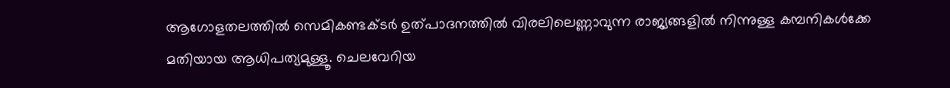ആഗോളതലത്തില്‍ സെമികണ്ടക്ടര്‍ ഉത്പാദനത്തില്‍ വിരലിലെണ്ണാവുന്ന രാജ്യങ്ങളില്‍ നിന്നുള്ള കമ്പനികള്‍ക്കേ മതിയായ ആധിപത്യമുള്ളൂ. ചെലവേറിയ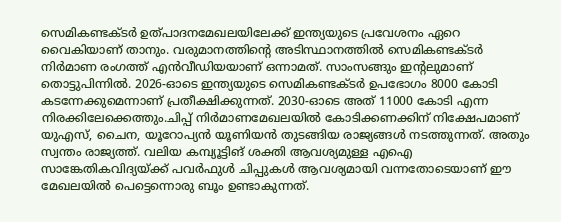സെമികണ്ടക്ടര്‍ ഉത്പാദനമേഖലയിലേക്ക് ഇന്ത്യയുടെ പ്രവേശനം ഏറെ വൈകിയാണ് താനും. വരുമാനത്തിന്റെ അടിസ്ഥാനത്തില്‍ സെമികണ്ടക്ടര്‍ നിര്‍മാണ രംഗത്ത് എന്‍വീഡിയയാണ് ഒന്നാമത്. സാംസങ്ങും ഇന്റലുമാണ് തൊട്ടുപിന്നില്‍. 2026-ഓടെ ഇന്ത്യയുടെ സെമികണ്ടക്ടര്‍ ഉപഭോഗം 8000 കോടി കടന്നേക്കുമെന്നാണ് പ്രതീക്ഷിക്കുന്നത്. 2030-ഓടെ അത് 11000 കോടി എന്ന നിരക്കിലേക്കെത്തും.ചിപ്പ് നിര്‍മാണമേഖലയില്‍ കോടിക്കണക്കിന് നിക്ഷേപമാണ് യുഎസ്, ചൈന, യൂറോപ്യന്‍ യൂണിയന്‍ തുടങ്ങിയ രാജ്യങ്ങള്‍ നടത്തുന്നത്. അതും സ്വന്തം രാജ്യത്ത്. വലിയ കമ്പ്യൂട്ടിങ് ശക്തി ആവശ്യമുള്ള എഐ സാങ്കേതികവിദ്യയ്ക്ക് പവര്‍ഫുള്‍ ചിപ്പുകള്‍ ആവശ്യമായി വന്നതോടെയാണ് ഈ മേഖലയില്‍ പെട്ടെന്നൊരു ബൂം ഉണ്ടാകുന്നത്.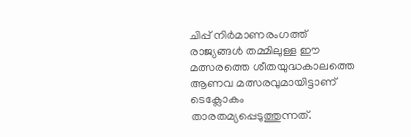ചിപ്പ് നിര്‍മാണരംഗത്ത് രാജ്യങ്ങള്‍ തമ്മിലുള്ള ഈ മത്സരത്തെ ശീതയുദ്ധകാലത്തെ ആണവ മത്സരവുമായിട്ടാണ് ടെക്ലോകം താരതമ്യപ്പെടുത്തുന്നത്.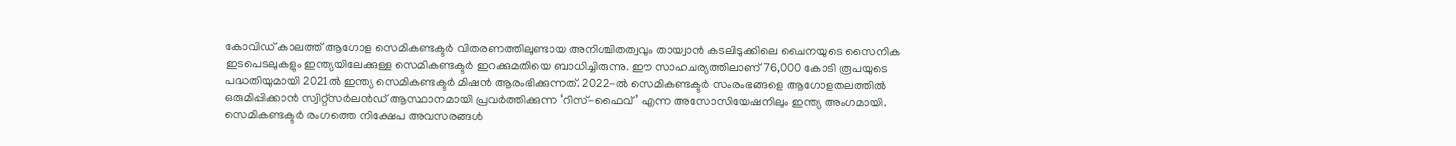കോവിഡ് കാലത്ത് ആഗോള സെമികണ്ടക്ടര്‍ വിതരണത്തിലുണ്ടായ അനിശ്ചിതത്വവും തായ്വാന്‍ കടലിടുക്കിലെ ചൈനയുടെ സൈനിക ഇടപെടലുകളും ഇന്ത്യയിലേക്കുള്ള സെമികണ്ടക്ടര്‍ ഇറക്കുമതിയെ ബാധിച്ചിരുന്നു. ഈ സാഹചര്യത്തിലാണ് 76,000 കോടി രൂപയുടെ പദ്ധതിയുമായി 2021ല്‍ ഇന്ത്യ സെമികണ്ടക്ടര്‍ മിഷന്‍ ആരംഭിക്കുന്നത്. 2022-ല്‍ സെമികണ്ടക്ടര്‍ സംരംഭങ്ങളെ ആഗോളതലത്തില്‍ ഒരുമിപ്പിക്കാന്‍ സ്വിറ്റ്സര്‍ലന്‍ഡ് ആസ്ഥാനമായി പ്രവര്‍ത്തിക്കുന്ന ‘റിസ്-ഫൈവ്’ എന്ന അസോസിയേഷനിലും ഇന്ത്യ അംഗമായി. സെമികണ്ടക്ടര്‍ രംഗത്തെ നിക്ഷേപ അവസരങ്ങള്‍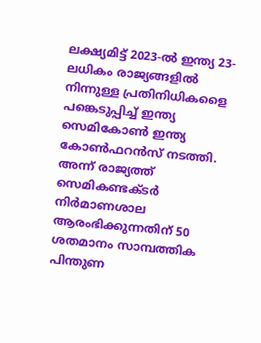ലക്ഷ്യമിട്ട് 2023-ല്‍ ഇന്ത്യ 23-ലധികം രാജ്യങ്ങളില്‍ നിന്നുള്ള പ്രതിനിധികളൈ പങ്കെടുപ്പിച്ച് ഇന്ത്യ സെമികോണ്‍ ഇന്ത്യ കോണ്‍ഫറന്‍സ് നടത്തി. അന്ന് രാജ്യത്ത് സെമികണ്ടക്ടര്‍ നിര്‍മാണശാല ആരംഭിക്കുന്നതിന് 50 ശതമാനം സാമ്പത്തിക പിന്തുണ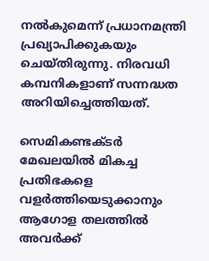നല്‍കുമെന്ന് പ്രധാനമന്ത്രി പ്രഖ്യാപിക്കുകയും ചെയ്തിരുന്നു. നിരവധി കമ്പനികളാണ് സന്നദ്ധത അറിയിച്ചെത്തിയത്.

സെമികണ്ടക്ടര്‍ മേഖലയില്‍ മികച്ച പ്രതിഭകളെ വളര്‍ത്തിയെടുക്കാനും ആഗോള തലത്തില്‍ അവര്‍ക്ക്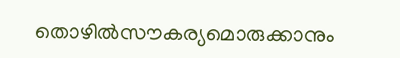തൊഴില്‍സൗകര്യമൊരുക്കാനും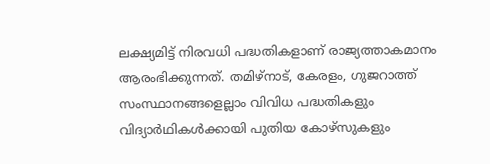ലക്ഷ്യമിട്ട് നിരവധി പദ്ധതികളാണ് രാജ്യത്താകമാനം ആരംഭിക്കുന്നത്. തമിഴ്നാട്, കേരളം, ഗുജറാത്ത് സംസ്ഥാനങ്ങളെല്ലാം വിവിധ പദ്ധതികളും വിദ്യാര്‍ഥികള്‍ക്കായി പുതിയ കോഴ്സുകളും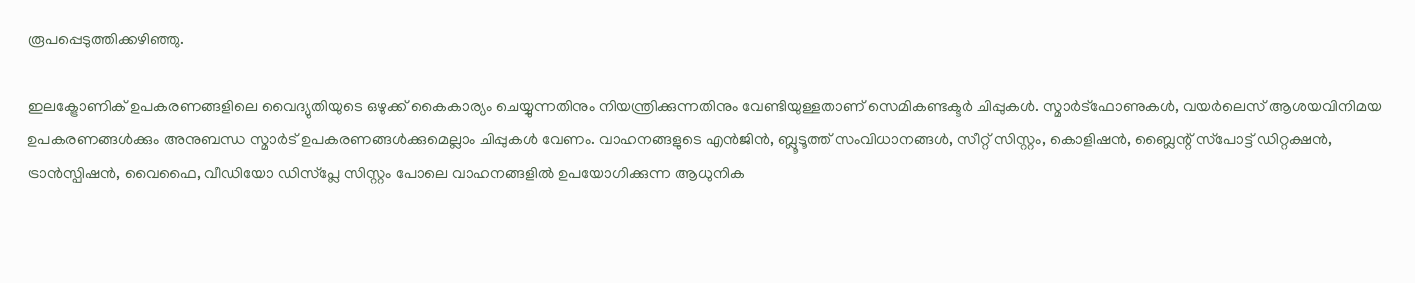രൂപപ്പെടുത്തിക്കഴിഞ്ഞു.

ഇലക്ട്രോണിക് ഉപകരണങ്ങളിലെ വൈദ്യുതിയുടെ ഒഴുക്ക് കൈകാര്യം ചെയ്യുന്നതിനും നിയന്ത്രിക്കുന്നതിനും വേണ്ടിയുള്ളതാണ് സെമികണ്ടക്ടര്‍ ചിപ്പുകള്‍. സ്മാര്‍ട്‌ഫോണുകള്‍, വയര്‍ലെസ് ആശയവിനിമയ ഉപകരണങ്ങള്‍ക്കും അനുബന്ധ സ്മാര്‍ട് ഉപകരണങ്ങള്‍ക്കുമെല്ലാം ചിപ്പുകള്‍ വേണം. വാഹനങ്ങളുടെ എന്‍ജിന്‍, ബ്ലൂടൂത്ത് സംവിധാനങ്ങള്‍, സീറ്റ് സിസ്റ്റം, കൊളിഷന്‍, ബ്ലൈന്റ് സ്‌പോട്ട് ഡിറ്റക്ഷന്‍, ട്രാന്‍സ്പിഷന്‍, വൈഫൈ, വീഡിയോ ഡിസ്‌പ്ലേ സിസ്റ്റം പോലെ വാഹനങ്ങളില്‍ ഉപയോഗിക്കുന്ന ആധുനിക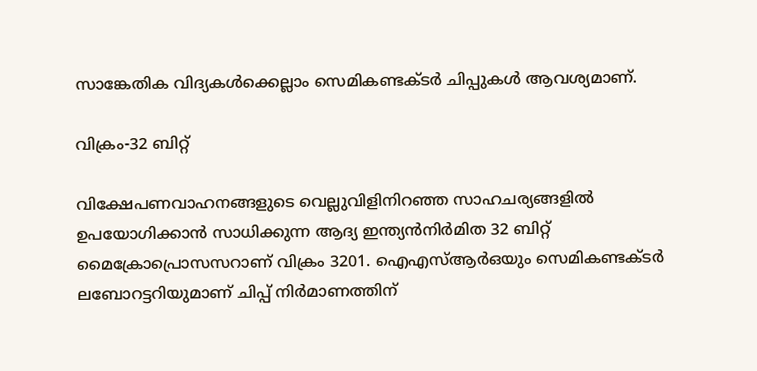സാങ്കേതിക വിദ്യകള്‍ക്കെല്ലാം സെമികണ്ടക്ടര്‍ ചിപ്പുകള്‍ ആവശ്യമാണ്.

വിക്രം-32 ബിറ്റ്

വിക്ഷേപണവാഹനങ്ങളുടെ വെല്ലുവിളിനിറഞ്ഞ സാഹചര്യങ്ങളില്‍ ഉപയോഗിക്കാന്‍ സാധിക്കുന്ന ആദ്യ ഇന്ത്യന്‍നിര്‍മിത 32 ബിറ്റ് മൈക്രോപ്രൊസസറാണ് വിക്രം 3201. ഐഎസ്ആര്‍ഒയും സെമികണ്ടക്ടര്‍ ലബോറട്ടറിയുമാണ് ചിപ്പ് നിര്‍മാണത്തിന്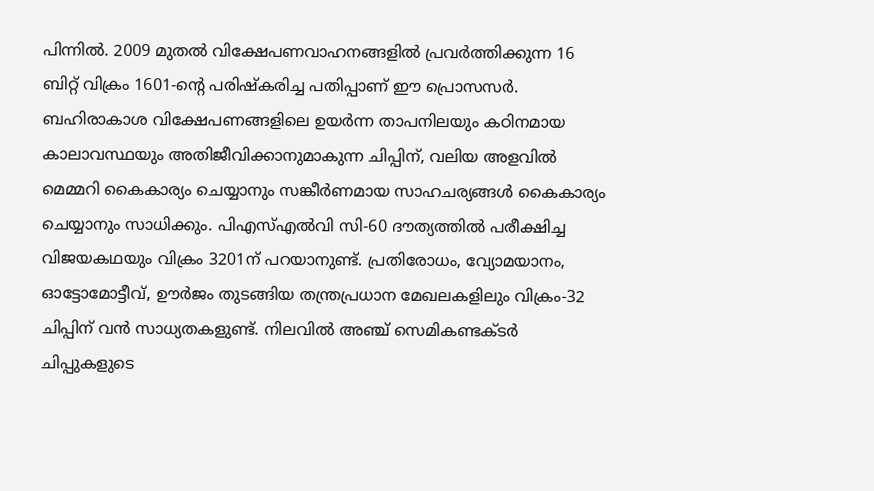പിന്നില്‍. 2009 മുതല്‍ വിക്ഷേപണവാഹനങ്ങളില്‍ പ്രവര്‍ത്തിക്കുന്ന 16 ബിറ്റ് വിക്രം 1601-ന്റെ പരിഷ്‌കരിച്ച പതിപ്പാണ് ഈ പ്രൊസസര്‍. ബഹിരാകാശ വിക്ഷേപണങ്ങളിലെ ഉയര്‍ന്ന താപനിലയും കഠിനമായ കാലാവസ്ഥയും അതിജീവിക്കാനുമാകുന്ന ചിപ്പിന്, വലിയ അളവില്‍ മെമ്മറി കൈകാര്യം ചെയ്യാനും സങ്കീര്‍ണമായ സാഹചര്യങ്ങള്‍ കൈകാര്യം ചെയ്യാനും സാധിക്കും. പിഎസ്എല്‍വി സി-60 ദൗത്യത്തില്‍ പരീക്ഷിച്ച വിജയകഥയും വിക്രം 3201ന് പറയാനുണ്ട്. പ്രതിരോധം, വ്യോമയാനം, ഓട്ടോമോട്ടീവ്, ഊര്‍ജം തുടങ്ങിയ തന്ത്രപ്രധാന മേഖലകളിലും വിക്രം-32 ചിപ്പിന് വന്‍ സാധ്യതകളുണ്ട്. നിലവില്‍ അഞ്ച് സെമികണ്ടക്ടര്‍ ചിപ്പുകളുടെ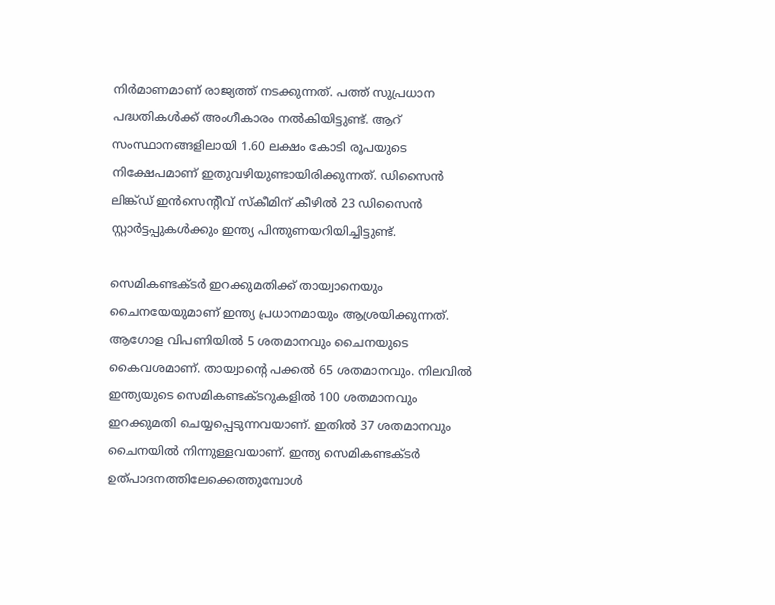നിര്‍മാണമാണ് രാജ്യത്ത് നടക്കുന്നത്. പത്ത് സുപ്രധാന പദ്ധതികള്‍ക്ക് അംഗീകാരം നല്‍കിയിട്ടുണ്ട്. ആറ് സംസ്ഥാനങ്ങളിലായി 1.60 ലക്ഷം കോടി രൂപയുടെ നിക്ഷേപമാണ് ഇതുവഴിയുണ്ടായിരിക്കുന്നത്. ഡിസൈന്‍ ലിങ്ക്ഡ് ഇന്‍സെന്റീവ് സ്‌കീമിന് കീഴില്‍ 23 ഡിസൈന്‍ സ്റ്റാര്‍ട്ടപ്പുകള്‍ക്കും ഇന്ത്യ പിന്തുണയറിയിച്ചിട്ടുണ്ട്.

സെമികണ്ടക്ടര്‍ ഇറക്കുമതിക്ക് തായ്വാനെയും ചൈനയേയുമാണ് ഇന്ത്യ പ്രധാനമായും ആശ്രയിക്കുന്നത്. ആഗോള വിപണിയില്‍ 5 ശതമാനവും ചൈനയുടെ കൈവശമാണ്. തായ്വാന്റെ പക്കല്‍ 65 ശതമാനവും. നിലവില്‍ ഇന്ത്യയുടെ സെമികണ്ടക്ടറുകളില്‍ 100 ശതമാനവും ഇറക്കുമതി ചെയ്യപ്പെടുന്നവയാണ്. ഇതില്‍ 37 ശതമാനവും ചൈനയില്‍ നിന്നുള്ളവയാണ്. ഇന്ത്യ സെമികണ്ടക്ടര്‍ ഉത്പാദനത്തിലേക്കെത്തുമ്പോള്‍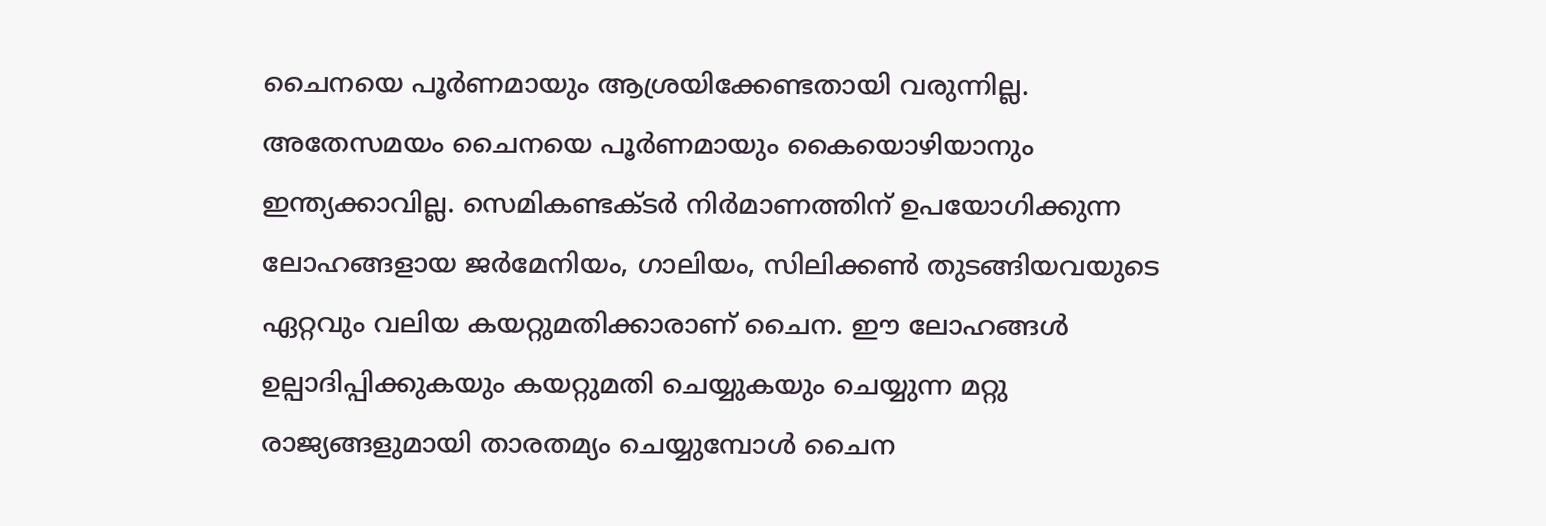ചൈനയെ പൂര്‍ണമായും ആശ്രയിക്കേണ്ടതായി വരുന്നില്ല. അതേസമയം ചൈനയെ പൂര്‍ണമായും കൈയൊഴിയാനും ഇന്ത്യക്കാവില്ല. സെമികണ്ടക്ടര്‍ നിര്‍മാണത്തിന് ഉപയോഗിക്കുന്ന ലോഹങ്ങളായ ജര്‍മേനിയം, ഗാലിയം, സിലിക്കണ്‍ തുടങ്ങിയവയുടെ ഏറ്റവും വലിയ കയറ്റുമതിക്കാരാണ് ചൈന. ഈ ലോഹങ്ങള്‍ ഉല്പാദിപ്പിക്കുകയും കയറ്റുമതി ചെയ്യുകയും ചെയ്യുന്ന മറ്റു രാജ്യങ്ങളുമായി താരതമ്യം ചെയ്യുമ്പോള്‍ ചൈന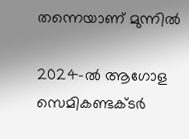തന്നെയാണ് മുന്നില്‍

2024-ല്‍ ആഗോള സെമികണ്ടക്ടര്‍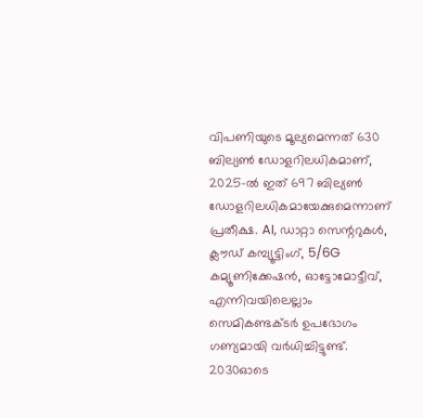വിപണിയുടെ മൂല്യമെന്നത് 630 ബില്യണ്‍ ഡോളറിലധികമാണ്, 2025-ല്‍ ഇത് 697 ബില്യണ്‍ ഡോളറിലധികമായേക്കുമെന്നാണ് പ്രതീക്ഷ. AI, ഡാറ്റാ സെന്ററുകള്‍, ക്ലൗഡ് കമ്പ്യൂട്ടിംഗ്, 5/6G കമ്യൂണിക്കേഷന്‍, ഓട്ടോമോട്ടീവ്, എന്നിവയിലെല്ലാം സെമികണ്ടക്ടര്‍ ഉപഭോഗം ഗണ്യമായി വര്‍ധിച്ചിട്ടുണ്ട്. 2030ഓടെ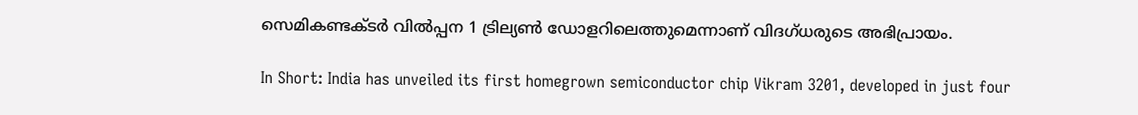സെമികണ്ടക്ടര്‍ വില്‍പ്പന 1 ട്രില്യണ്‍ ഡോളറിലെത്തുമെന്നാണ് വിദഗ്ധരുടെ അഭിപ്രായം.

In Short: India has unveiled its first homegrown semiconductor chip Vikram 3201, developed in just four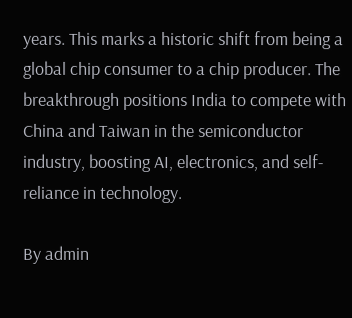years. This marks a historic shift from being a global chip consumer to a chip producer. The breakthrough positions India to compete with China and Taiwan in the semiconductor industry, boosting AI, electronics, and self-reliance in technology.

By admin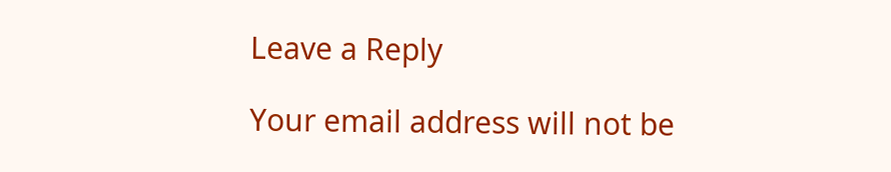Leave a Reply

Your email address will not be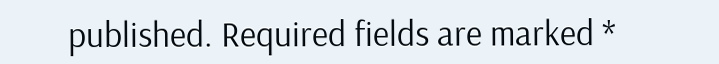published. Required fields are marked *